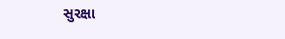સુરક્ષા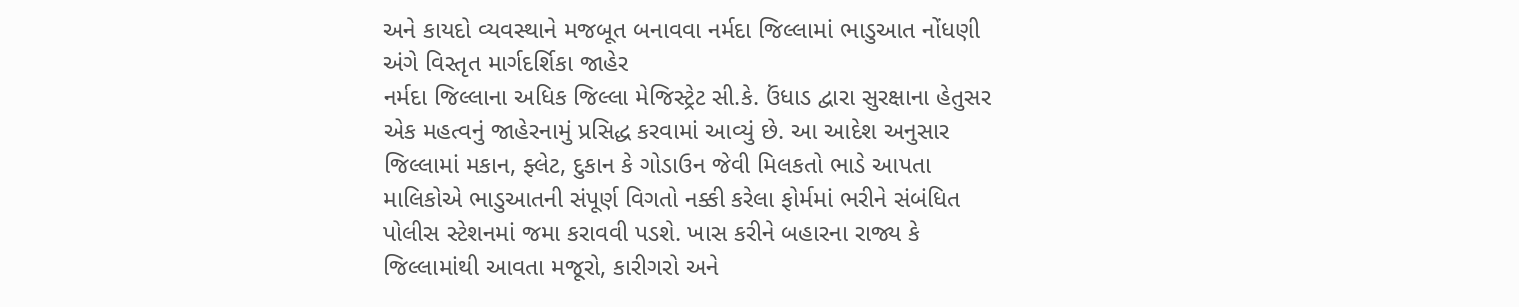અને કાયદો વ્યવસ્થાને મજબૂત બનાવવા નર્મદા જિલ્લામાં ભાડુઆત નોંધણી અંગે વિસ્તૃત માર્ગદર્શિકા જાહેર
નર્મદા જિલ્લાના અધિક જિલ્લા મેજિસ્ટ્રેટ સી.કે. ઉંધાડ દ્વારા સુરક્ષાના હેતુસર એક મહત્વનું જાહેરનામું પ્રસિદ્ધ કરવામાં આવ્યું છે. આ આદેશ અનુસાર જિલ્લામાં મકાન, ફ્લેટ, દુકાન કે ગોડાઉન જેવી મિલકતો ભાડે આપતા માલિકોએ ભાડુઆતની સંપૂર્ણ વિગતો નક્કી કરેલા ફોર્મમાં ભરીને સંબંધિત પોલીસ સ્ટેશનમાં જમા કરાવવી પડશે. ખાસ કરીને બહારના રાજ્ય કે જિલ્લામાંથી આવતા મજૂરો, કારીગરો અને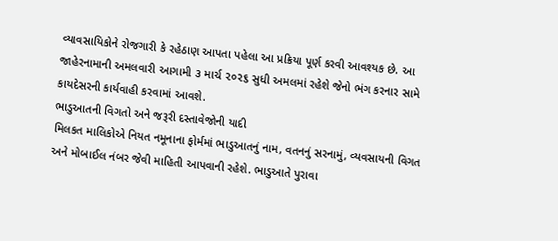વ્યાવસાયિકોને રોજગારી કે રહેઠાણ આપતા પહેલા આ પ્રક્રિયા પૂર્ણ કરવી આવશ્યક છે. આ જાહેરનામાની અમલવારી આગામી ૩ માર્ચ ૨૦૨૬ સુધી અમલમાં રહેશે જેનો ભંગ કરનાર સામે કાયદેસરની કાર્યવાહી કરવામાં આવશે.
ભાડુઆતની વિગતો અને જરૂરી દસ્તાવેજોની યાદી
મિલકત માલિકોએ નિયત નમૂનાના ફોર્મમાં ભાડુઆતનું નામ, વતનનું સરનામું, વ્યવસાયની વિગત અને મોબાઈલ નંબર જેવી માહિતી આપવાની રહેશે. ભાડુઆતે પુરાવા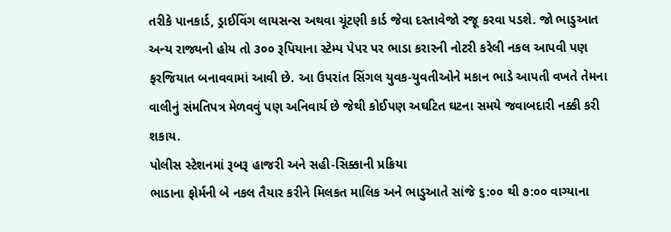તરીકે પાનકાર્ડ, ડ્રાઈવિંગ લાયસન્સ અથવા ચૂંટણી કાર્ડ જેવા દસ્તાવેજો રજૂ કરવા પડશે. જો ભાડુઆત અન્ય રાજ્યનો હોય તો ૩૦૦ રૂપિયાના સ્ટેમ્પ પેપર પર ભાડા કરારની નોટરી કરેલી નકલ આપવી પણ ફરજિયાત બનાવવામાં આવી છે. આ ઉપરાંત સિંગલ યુવક-યુવતીઓને મકાન ભાડે આપતી વખતે તેમના વાલીનું સંમતિપત્ર મેળવવું પણ અનિવાર્ય છે જેથી કોઈપણ અઘટિત ઘટના સમયે જવાબદારી નક્કી કરી શકાય.
પોલીસ સ્ટેશનમાં રૂબરૂ હાજરી અને સહી-સિક્કાની પ્રક્રિયા
ભાડાના ફોર્મની બે નકલ તૈયાર કરીને મિલકત માલિક અને ભાડુઆતે સાંજે ૬:૦૦ થી ૭:૦૦ વાગ્યાના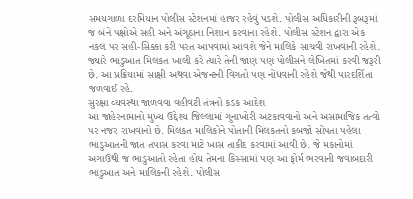સમયગાળા દરમિયાન પોલીસ સ્ટેશનમાં હાજર રહેવું પડશે. પોલીસ અધિકારીની રૂબરૂમાં જ બંને પક્ષોએ સહી અને અંગૂઠાના નિશાન કરવાના રહેશે. પોલીસ સ્ટેશન દ્વારા એક નકલ પર સહી-સિક્કા કરી પરત આપવામાં આવશે જેને માલિકે સાચવી રાખવાની રહેશે. જ્યારે ભાડુઆત મિલકત ખાલી કરે ત્યારે તેની જાણ પણ પોલીસને લેખિતમાં કરવી જરૂરી છે. આ પ્રક્રિયામાં સાક્ષી અથવા એજન્ટની વિગતો પણ નોંધવાની રહેશે જેથી પારદર્શિતા જળવાઈ રહે.
સુરક્ષા વ્યવસ્થા જાળવવા વહીવટી તંત્રનો કડક આદેશ
આ જાહેરનામાનો મુખ્ય ઉદ્દેશ્ય જિલ્લામાં ગુનાખોરી અટકાવવાનો અને અસામાજિક તત્વો પર નજર રાખવાનો છે. મિલકત માલિકોને પોતાની મિલકતનો કબજો સોંપતા પહેલા ભાડુઆતની જાત તપાસ કરવા માટે ખાસ તાકીદ કરવામાં આવી છે. જે મકાનોમાં અગાઉથી જ ભાડુઆતો રહેતા હોય તેમના કિસ્સામાં પણ આ ફોર્મ ભરવાની જવાબદારી ભાડુઆત અને માલિકની રહેશે. પોલીસ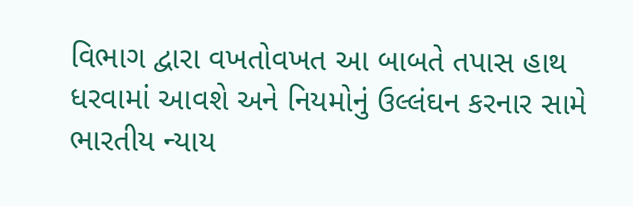વિભાગ દ્વારા વખતોવખત આ બાબતે તપાસ હાથ ધરવામાં આવશે અને નિયમોનું ઉલ્લંઘન કરનાર સામે ભારતીય ન્યાય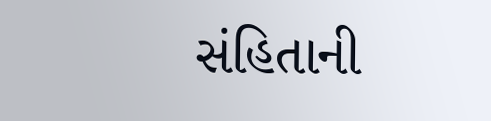સંહિતાની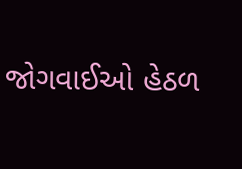જોગવાઈઓ હેઠળ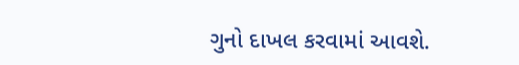ગુનો દાખલ કરવામાં આવશે.